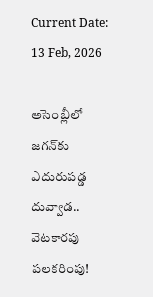Current Date: 13 Feb, 2026

అసెంబ్లీలో జగన్‌కు ఎదురుపడ్డ దువ్వాడ.. వెటకారపు పలకరింపు!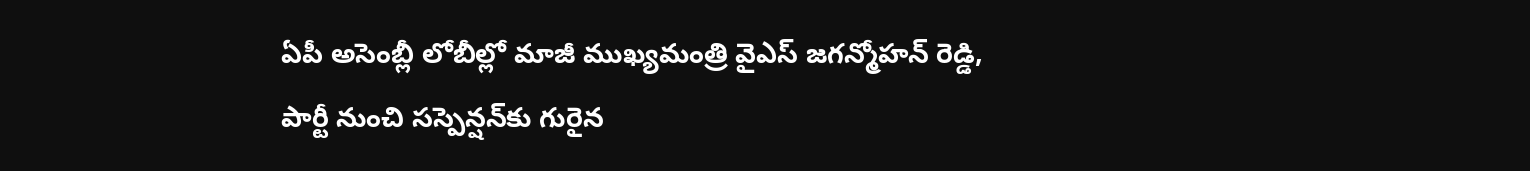ఏపీ అసెంబ్లీ లోబీల్లో మాజీ ముఖ్యమంత్రి వైఎస్ జగన్మోహన్ రెడ్డి, పార్టీ నుంచి సస్పెన్షన్‌కు గురైన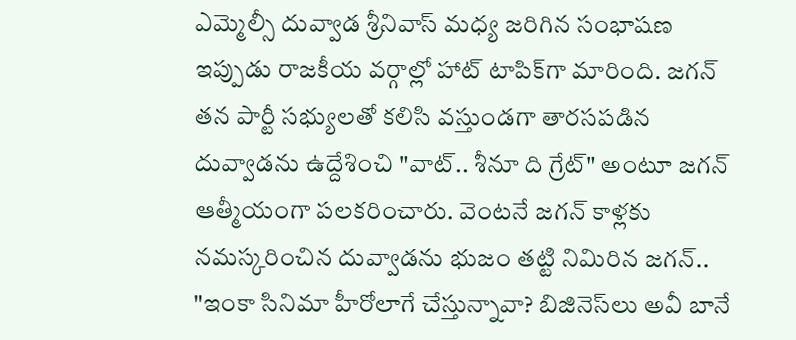ఎమ్మెల్సీ దువ్వాడ శ్రీనివాస్ మధ్య జరిగిన సంభాషణ ఇప్పుడు రాజకీయ వర్గాల్లో హాట్ టాపిక్‌గా మారింది. జగన్ తన పార్టీ సభ్యులతో కలిసి వస్తుండగా తారసపడిన దువ్వాడను ఉద్దేశించి "వాట్.. శీనూ ది గ్రేట్" అంటూ జగన్ ఆత్మీయంగా పలకరించారు. వెంటనే జగన్ కాళ్లకు నమస్కరించిన దువ్వాడను భుజం తట్టి నిమిరిన జగన్.. "ఇంకా సినిమా హీరోలాగే చేస్తున్నావా? బిజినెస్‌లు అవీ బానే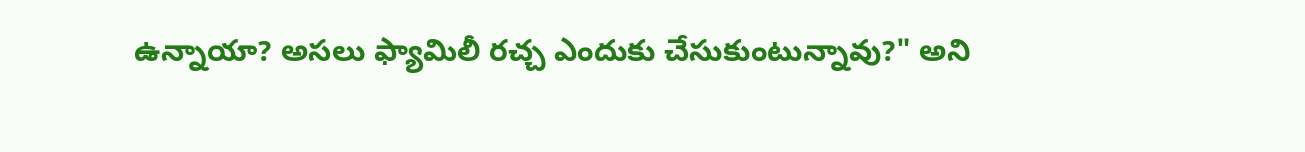ఉన్నాయా? అసలు ఫ్యామిలీ రచ్చ ఎందుకు చేసుకుంటున్నావు?" అని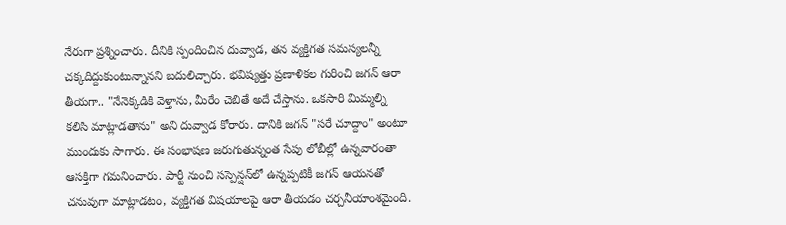నేరుగా ప్రశ్నించారు. దీనికి స్పందించిన దువ్వాడ, తన వ్యక్తిగత సమస్యలన్నీ చక్కదిద్దుకుంటున్నానని బదులిచ్చారు. భవిష్యత్తు ప్రణాళికల గురించి జగన్ ఆరా తీయగా.. "నేనెక్కడికి వెళ్తాను, మీరేం చెబితే అదే చేస్తాను. ఒకసారి మిమ్మల్ని కలిసి మాట్లాడతాను" అని దువ్వాడ కోరారు. దానికి జగన్ "సరే చూద్దాం" అంటూ ముందుకు సాగారు. ఈ సంభాషణ జరుగుతున్నంత సేపు లోబీల్లో ఉన్నవారంతా ఆసక్తిగా గమనించారు. పార్టీ నుంచి సస్పెన్షన్‌లో ఉన్నప్పటికీ జగన్ ఆయనతో చనువుగా మాట్లాడటం, వ్యక్తిగత విషయాలపై ఆరా తీయడం చర్చనీయాంశమైంది.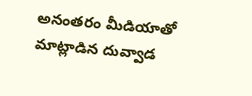అనంతరం మీడియాతో మాట్లాడిన దువ్వాడ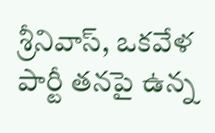శ్రీనివాస్, ఒకవేళ పార్టీ తనపై ఉన్న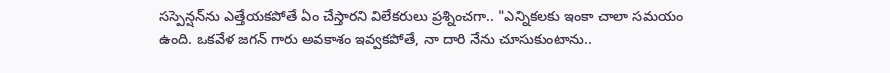సస్పెన్షన్‌ను ఎత్తేయకపోతే ఏం చేస్తారని విలేకరులు ప్రశ్నించగా.. "ఎన్నికలకు ఇంకా చాలా సమయం ఉంది. ఒకవేళ జగన్ గారు అవకాశం ఇవ్వకపోతే, నా దారి నేను చూసుకుంటాను..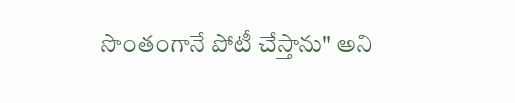సొంతంగానే పోటీ చేస్తాను" అని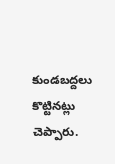కుండబద్దలు కొట్టినట్లు చెప్పారు.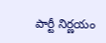పార్టీ నిర్ణయం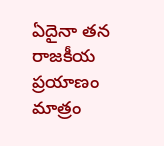ఏదైనా తన రాజకీయ ప్రయాణం మాత్రం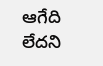ఆగేది లేదని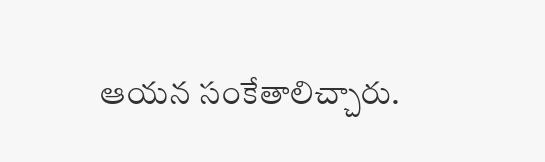ఆయన సంకేతాలిచ్చారు.